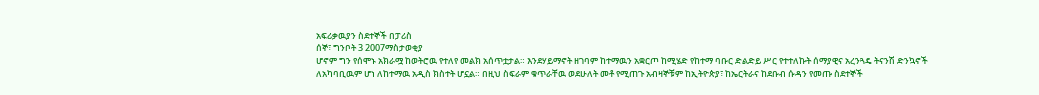አፍሪቃዉያን ስደተኞች በፓሪስ
ሰኞ፣ ግንቦት 3 2007ማስታወቂያ
ሆኖም ግን የሰሞኑ አክራሟ ከወትሮዉ የተለየ መልክ አሰጥቷታል። እንደሃይማኖት ዘገባም ከተማዉን አቋርጦ ከሚሄድ የከተማ ባቡር ድልድይ ሥር የተተለኩት ሰማያዊና አረንጓዴ ትናንሽ ድንኳኖች ለአካባቢዉም ሆነ ለከተማዉ አዲስ ክስተት ሆኗል። በዚህ ስፍራም ቁጥራቸዉ ወደሁለት መቶ የሚጠጉ አብዛኞቹም ከኢትዮጵያ፣ ከኤርትራና ከደቡብ ሱዳን የመጡ ስደተኞች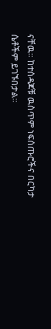ናቸዉ። ከተሰዳጆቹ ዉስጥም ነፍሰጡሮችና በርካታ ሴቶችም ይገኙበታል።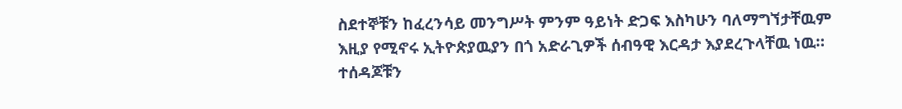ስደተኞቹን ከፈረንሳይ መንግሥት ምንም ዓይነት ድጋፍ እስካሁን ባለማግኘታቸዉም እዚያ የሚኖሩ ኢትዮጵያዉያን በጎ አድራጊዎች ሰብዓዊ እርዳታ እያደረጉላቸዉ ነዉ። ተሰዳጆቹን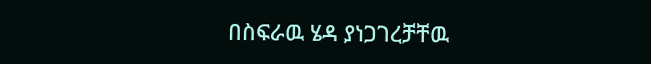በስፍራዉ ሄዳ ያነጋገረቻቸዉ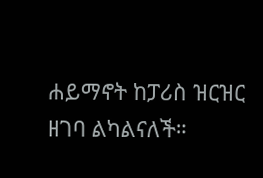ሐይማኖት ከፓሪስ ዝርዝር ዘገባ ልካልናለች።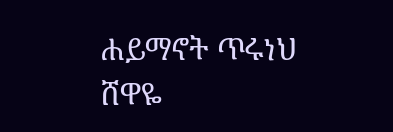ሐይማኖት ጥሩነህ
ሸዋዬ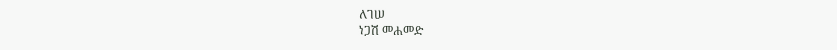ለገሠ
ነጋሽ መሐመድ